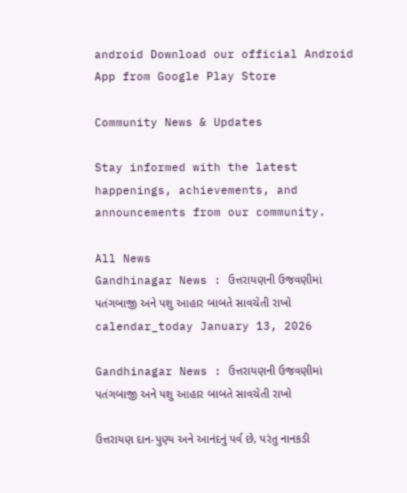android Download our official Android App from Google Play Store

Community News & Updates

Stay informed with the latest happenings, achievements, and announcements from our community.

All News
Gandhinagar News : ઉત્તરાયણની ઉજવણીમાં પતંગબાજી અને પશુ આહાર બાબતે સાવચેતી રાખો
calendar_today January 13, 2026

Gandhinagar News : ઉત્તરાયણની ઉજવણીમાં પતંગબાજી અને પશુ આહાર બાબતે સાવચેતી રાખો

ઉત્તરાયણ દાન-પુણ્ય અને આનંદનું પર્વ છે, પરંતુ નાનકડી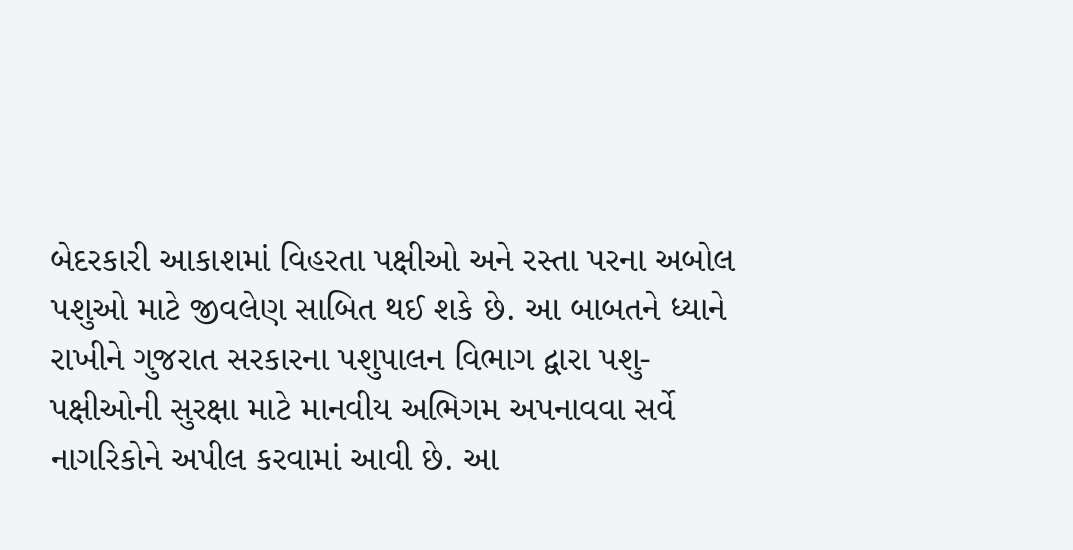બેદરકારી આકાશમાં વિહરતા પક્ષીઓ અને રસ્તા પરના અબોલ પશુઓ માટે જીવલેણ સાબિત થઈ શકે છે. આ બાબતને ધ્યાને રાખીને ગુજરાત સરકારના પશુપાલન વિભાગ દ્વારા પશુ-પક્ષીઓની સુરક્ષા માટે માનવીય અભિગમ અપનાવવા સર્વે નાગરિકોને અપીલ કરવામાં આવી છે. આ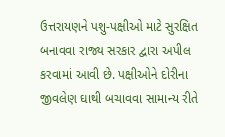ઉત્તરાયણને પશુ-પક્ષીઓ માટે સુરક્ષિત બનાવવા રાજ્ય સરકાર દ્વારા અપીલ કરવામાં આવી છે. પક્ષીઓને દોરીના જીવલેણ ઘાથી બચાવવા સામાન્ય રીતે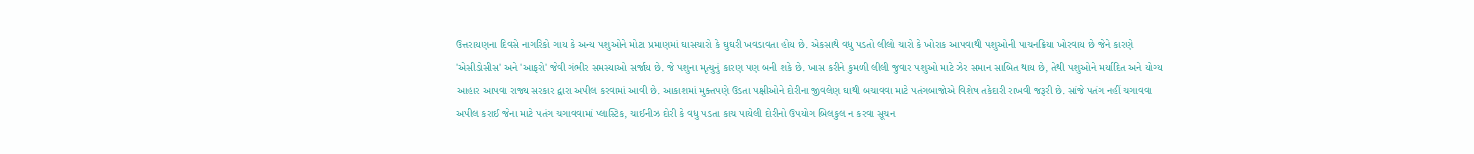ઉત્તરાયણના દિવસે નાગરિકો ગાય કે અન્ય પશુઓને મોટા પ્રમાણમાં ઘાસચારો કે ઘુઘરી ખવડાવતા હોય છે. એકસાથે વધુ પડતો લીલો ચારો કે ખોરાક આપવાથી પશુઓની પાચનક્રિયા ખોરવાય છે જેને કારણે 'એસીડોસીસ' અને 'આફરો' જેવી ગંભીર સમસ્યાઓ સર્જાય છે. જે પશુના મૃત્યુનું કારણ પણ બની શકે છે. ખાસ કરીને કુમળી લીલી જુવાર પશુઓ માટે ઝેર સમાન સાબિત થાય છે, તેથી પશુઓને મર્યાદિત અને યોગ્ય આહાર આપવા રાજ્ય સરકાર દ્વારા અપીલ કરવામાં આવી છે. આકાશમાં મુક્તપણે ઉડતા પક્ષીઓને દોરીના જીવલેણ ઘાથી બચાવવા માટે પતંગબાજોએ વિશેષ તકેદારી રાખવી જરૂરી છે. સાંજે પતંગ નહીં ચગાવવા અપીલ કરાઈ જેના માટે પતંગ ચગાવવામાં પ્લાસ્ટિક, ચાઈનીઝ દોરી કે વધુ પડતા કાચ પાયેલી દોરીનો ઉપયોગ બિલકુલ ન કરવા સૂચન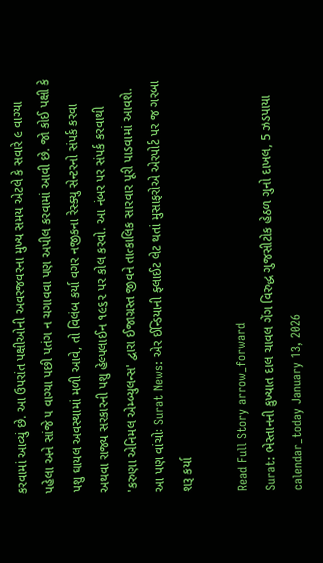કરવામાં આવ્યું છે. આ ઉપરાંત પક્ષીઓની અવરજવરના મુખ્ય સમય એટલે કે સવારે ૯ વાગ્યા પહેલા અને સાંજે ૫ વાગ્યા પછી પતંગ ન ચગાવવા પણ અપીલ કરવામાં આવી છે. જો કોઈ પક્ષી કે પશુ ઘાયલ અવસ્થામાં મળી આવે, તો વિલંબ કર્યા વગર નજીકના રેસ્ક્યુ સેન્ટરનો સંપર્ક કરવા અથવા રાજ્ય સરકારની પશુ હેલ્પલાઈન ૧૯૬૨ પર કોલ કરવો. આ નંબર પર સંપર્ક કરવાથી 'કરુણા એનિમલ એમ્બ્યુલન્સ' દ્વારા ઈજાગ્રસ્ત જીવને તાત્કાલિક સારવાર પૂરી પાડવામાં આવશે. આ પણ વાંચોઃ Surat News: એર ઈન્ડિયાની ફ્લાઈટ લેટ થતાં મુસાફરોએ એરપોર્ટ પર જ ગરબા શરૂ કર્યા

Read Full Story arrow_forward
Surat: ભેસ્તાનની કુખ્યાત દાલ ચાવલ ગેંગ વિરુદ્ધ ગુજસીટોક હેઠળ ગુનો દાખલ, 5 ઝડપાયા
calendar_today January 13, 2026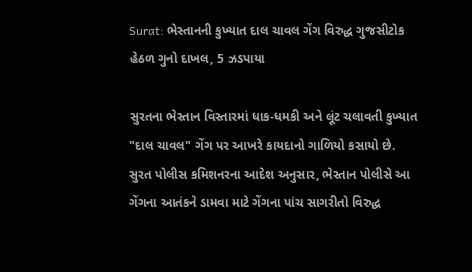Surat: ભેસ્તાનની કુખ્યાત દાલ ચાવલ ગેંગ વિરુદ્ધ ગુજસીટોક હેઠળ ગુનો દાખલ, 5 ઝડપાયા

સુરતના ભેસ્તાન વિસ્તારમાં ધાક-ધમકી અને લૂંટ ચલાવતી કુખ્યાત "દાલ ચાવલ" ગેંગ પર આખરે કાયદાનો ગાળિયો કસાયો છે. સુરત પોલીસ કમિશનરના આદેશ અનુસાર, ભેસ્તાન પોલીસે આ ગેંગના આતંકને ડામવા માટે ગેંગના પાંચ સાગરીતો વિરુદ્ધ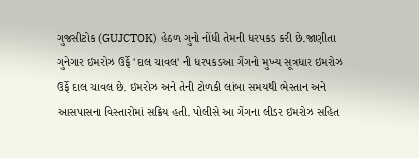ગુજસીટોક (GUJCTOK) હેઠળ ગુનો નોંધી તેમની ધરપકડ કરી છે.જાણીતા ગુનેગાર ઇમરોઝ ઉર્ફે 'દાલ ચાવલ' ની ધરપકડઆ ગેંગનો મુખ્ય સૂત્રધાર ઇમરોઝ ઉર્ફે દાલ ચાવલ છે. ઇમરોઝ અને તેની ટોળકી લાંબા સમયથી ભેસ્તાન અને આસપાસના વિસ્તારોમાં સક્રિય હતી. પોલીસે આ ગેંગના લીડર ઇમરોઝ સહિત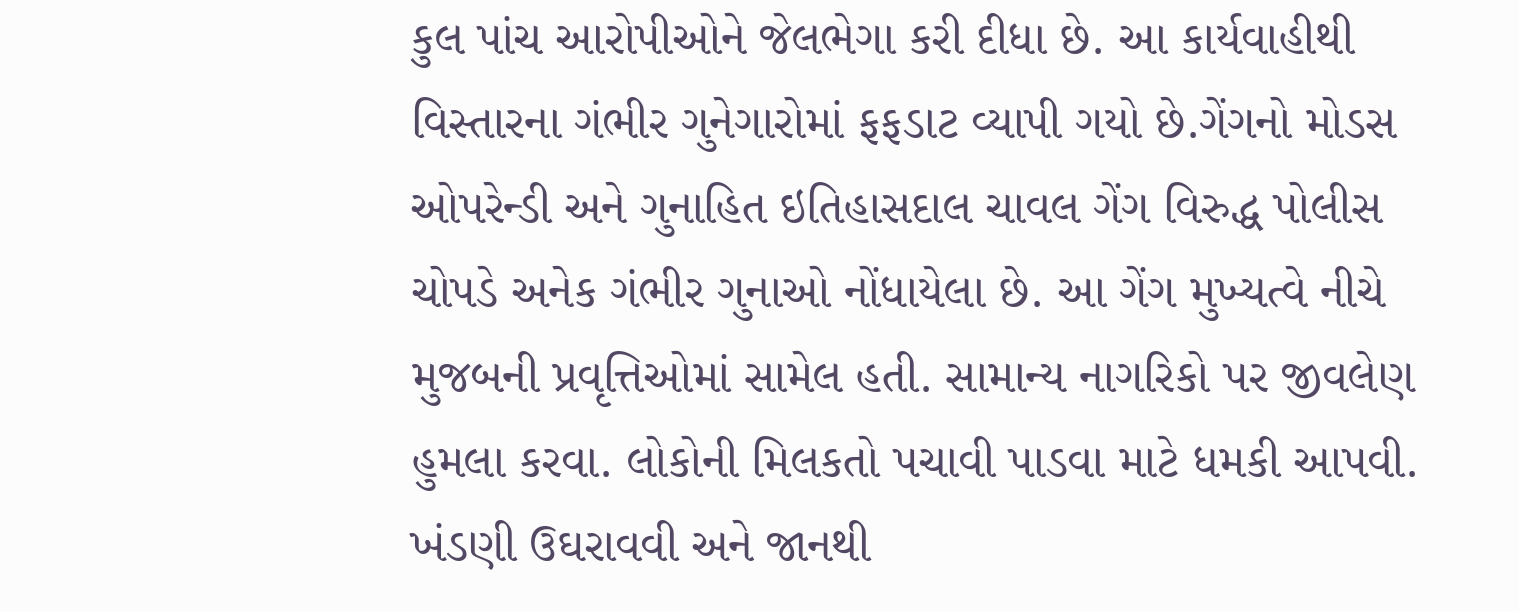કુલ પાંચ આરોપીઓને જેલભેગા કરી દીધા છે. આ કાર્યવાહીથી વિસ્તારના ગંભીર ગુનેગારોમાં ફફડાટ વ્યાપી ગયો છે.ગેંગનો મોડસ ઓપરેન્ડી અને ગુનાહિત ઇતિહાસદાલ ચાવલ ગેંગ વિરુદ્ધ પોલીસ ચોપડે અનેક ગંભીર ગુનાઓ નોંધાયેલા છે. આ ગેંગ મુખ્યત્વે નીચે મુજબની પ્રવૃત્તિઓમાં સામેલ હતી. સામાન્ય નાગરિકો પર જીવલેણ હુમલા કરવા. લોકોની મિલકતો પચાવી પાડવા માટે ધમકી આપવી. ખંડણી ઉઘરાવવી અને જાનથી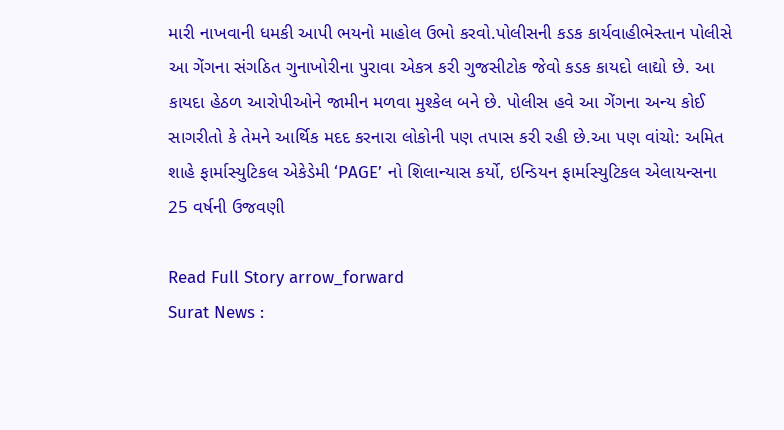મારી નાખવાની ધમકી આપી ભયનો માહોલ ઉભો કરવો.પોલીસની કડક કાર્યવાહીભેસ્તાન પોલીસે આ ગેંગના સંગઠિત ગુનાખોરીના પુરાવા એકત્ર કરી ગુજસીટોક જેવો કડક કાયદો લાદ્યો છે. આ કાયદા હેઠળ આરોપીઓને જામીન મળવા મુશ્કેલ બને છે. પોલીસ હવે આ ગેંગના અન્ય કોઈ સાગરીતો કે તેમને આર્થિક મદદ કરનારા લોકોની પણ તપાસ કરી રહી છે.આ પણ વાંચો: અમિત શાહે ફાર્માસ્યુટિકલ એકેડેમી ‘PAGE’ નો શિલાન્યાસ કર્યો, ઇન્ડિયન ફાર્માસ્યુટિકલ એલાયન્સના 25 વર્ષની ઉજવણી

Read Full Story arrow_forward
Surat News :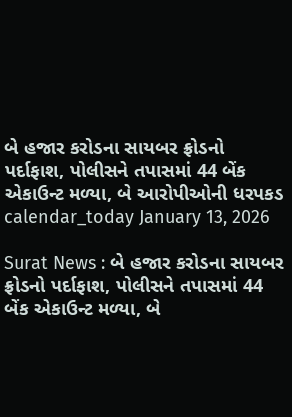બે હજાર કરોડના સાયબર ફ્રોડનો પર્દાફાશ, પોલીસને તપાસમાં 44 બેંક એકાઉન્ટ મળ્યા, બે આરોપીઓની ધરપકડ
calendar_today January 13, 2026

Surat News : બે હજાર કરોડના સાયબર ફ્રોડનો પર્દાફાશ, પોલીસને તપાસમાં 44 બેંક એકાઉન્ટ મળ્યા, બે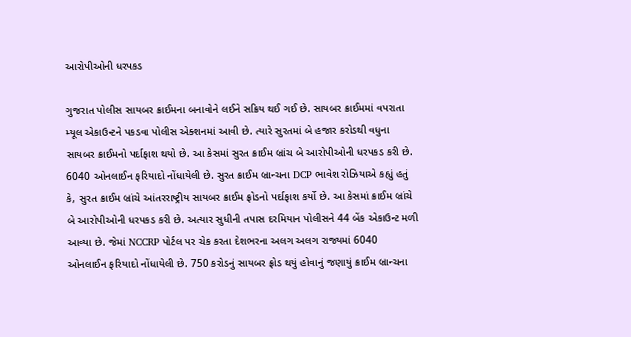આરોપીઓની ધરપકડ

ગુજરાત પોલીસ સાયબર ક્રાઈમના બનાવોને લઈને સક્રિય થઈ ગઈ છે. સાયબર ક્રાઈમમાં વપરાતા મ્યૂલ એકાઉન્ટને પકડવા પોલીસ એક્શનમાં આવી છે. ત્યારે સુરતમાં બે હજાર કરોડથી વધુના સાયબર ક્રાઈમનો પર્દાફાશ થયો છે. આ કેસમાં સુરત ક્રાઈમ બ્રાંચ બે આરોપીઓની ધરપકડ કરી છે. 6040 ઓનલાઈન ફરિયાદો નોંધાયેલી છે. સુરત ક્રાઈમ બ્રાન્ચના DCP ભાવેશ રોઝિયાએ કહ્યું હતું કે, સુરત ક્રાઈમ બ્રાંચે આંતરરાષ્ટ્રીય સાયબર ક્રાઈમ ફ્રોડનો પર્દાફાશ કર્યો છે. આ કેસમાં ક્રાઈમ બ્રાંચે બે આરોપીઓની ધરપકડ કરી છે. અત્યાર સુધીની તપાસ દરમિયાન પોલીસને 44 બેંક એકાઉન્ટ મળી આવ્યા છે. જેમાં NCCRP પોર્ટલ પર ચેક કરતા દેશભરના અલગ અલગ રાજ્યમાં 6040 ઓનલાઈન ફરિયાદો નોંધાયેલી છે. 750 કરોડનું સાયબર ફ્રોડ થયું હોવાનું જણાયું ક્રાઈમ બ્રાન્ચના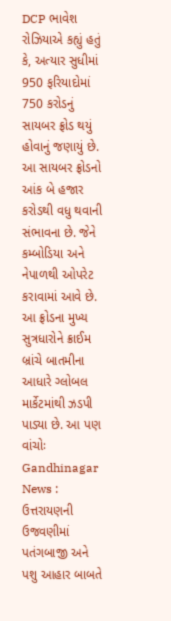DCP ભાવેશ રોઝિયાએ કહ્યું હતું કે, અત્યાર સુધીમાં 950 ફરિયાદોમાં 750 કરોડનું સાયબર ફ્રોડ થયું હોવાનું જણાયું છે. આ સાયબર ફ્રોડનો આંક બે હજાર કરોડથી વધુ થવાની સંભાવના છે. જેને કમ્બોડિયા અને નેપાળથી ઓપરેટ કરાવામાં આવે છે. આ ફ્રોડના મુખ્ય સુત્રધારોને ક્રાઈમ બ્રાંચે બાતમીના આધારે ગ્લોબલ માર્કેટમાંથી ઝડપી પાડ્યા છે. આ પણ વાંચોઃ Gandhinagar News : ઉત્તરાયણની ઉજવણીમાં પતંગબાજી અને પશુ આહાર બાબતે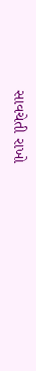સાવચેતી રાખો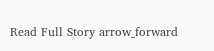Read Full Story arrow_forward